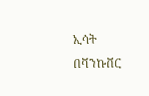ኢሳት በቫንኩቨር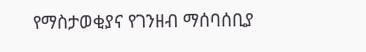የማስታወቂያና የገንዘብ ማሰባሰቢያ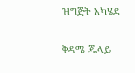ዝግጅት አካሄደ

ቅዳሜ ጁላይ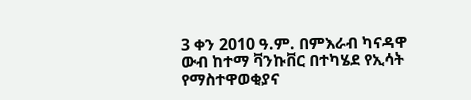3 ቀን 2010 ዓ.ም. በምእራብ ካናዳዋ ውብ ከተማ ቫንኩቨር በተካሄደ የኢሳት የማስተዋወቂያና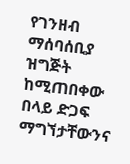የገንዘብ ማሰባሰቢያ ዝግጅት ከሚጠበቀው በላይ ድጋፍ ማግኘታቸውንና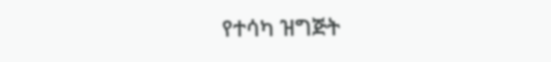የተሳካ ዝግጅት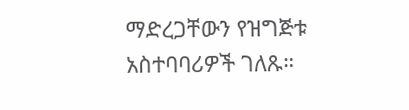ማድረጋቸውን የዝግጅቱ አስተባባሪዎች ገለጹ።